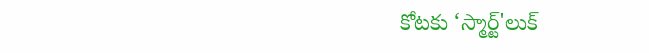కోటకు ‘స్మార్ట్‌'లుక్‌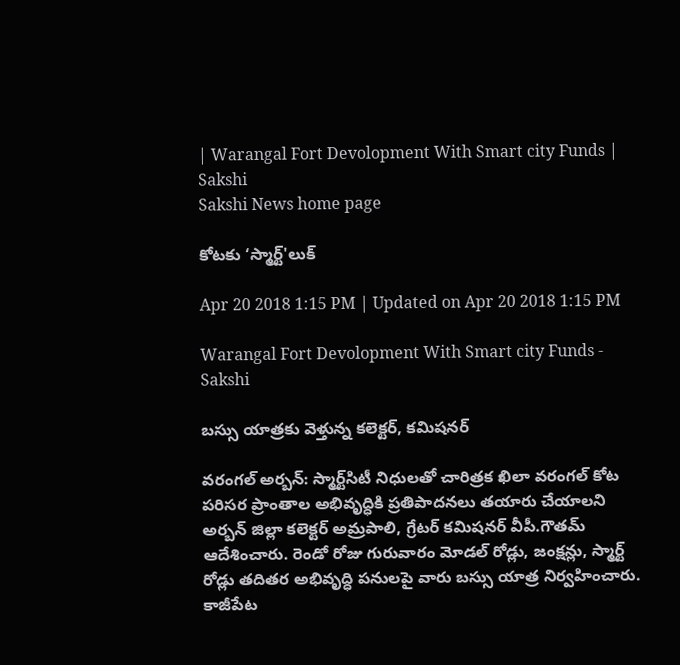| Warangal Fort Devolopment With Smart city Funds | Sakshi
Sakshi News home page

కోటకు ‘స్మార్ట్‌'లుక్‌

Apr 20 2018 1:15 PM | Updated on Apr 20 2018 1:15 PM

Warangal Fort Devolopment With Smart city Funds - Sakshi

బస్సు యాత్రకు వెళ్తున్న కలెక్టర్, కమిషనర్‌

వరంగల్‌ అర్బన్‌: స్మార్ట్‌సిటీ నిధులతో చారిత్రక ఖిలా వరంగల్‌ కోట పరిసర ప్రాంతాల అభివృద్ధికి ప్రతిపాదనలు తయారు చేయాలని అర్బన్‌ జిల్లా కలెక్టర్‌ అమ్రపాలి, గ్రేటర్‌ కమిషనర్‌ వీపీ.గౌతమ్‌ ఆదేశించారు. రెండో రోజు గురువారం మోడల్‌ రోడ్లు, జంక్షన్లు, స్మార్ట్‌ రోడ్లు తదితర అభివృద్ధి పనులపై వారు బస్సు యాత్ర నిర్వహించారు. కాజీపేట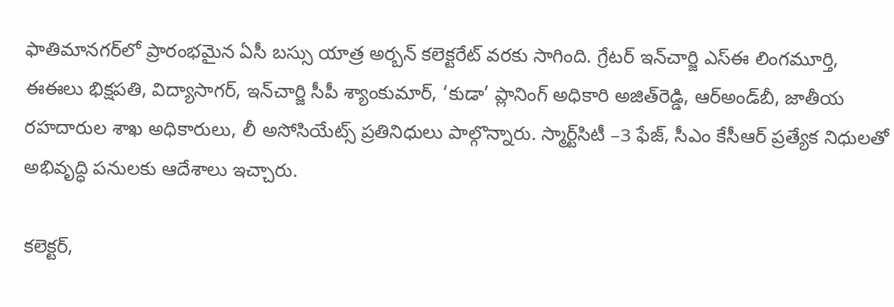ఫాతిమానగర్‌లో ప్రారంభమైన ఏసీ బస్సు యాత్ర అర్బన్‌ కలెక్టరేట్‌ వరకు సాగింది. గ్రేటర్‌ ఇన్‌చార్జి ఎస్‌ఈ లింగమూర్తి, ఈఈలు భిక్షపతి, విద్యాసాగర్, ఇన్‌చార్జి సీపీ శ్యాంకుమార్, ‘కుడా’ ప్లానింగ్‌ అధికారి అజిత్‌రెడ్డి, ఆర్‌అండ్‌బీ, జాతీయ రహదారుల శాఖ అధికారులు, లీ అసోసియేట్స్‌ ప్రతినిధులు పాల్గొన్నారు. స్మార్ట్‌సిటీ –3 ఫేజ్, సీఎం కేసీఆర్‌ ప్రత్యేక నిధులతో అభివృద్ధి పనులకు ఆదేశాలు ఇచ్చారు.

కలెక్టర్,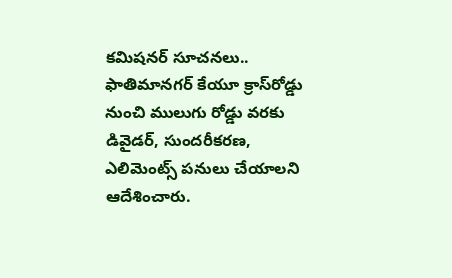కమిషనర్‌ సూచనలు..
ఫాతిమానగర్‌ కేయూ క్రాస్‌రోడ్డు నుంచి ములుగు రోడ్డు వరకు డివైడర్, సుందరీకరణ, ఎలిమెంట్స్‌ పనులు చేయాలని ఆదేశించారు.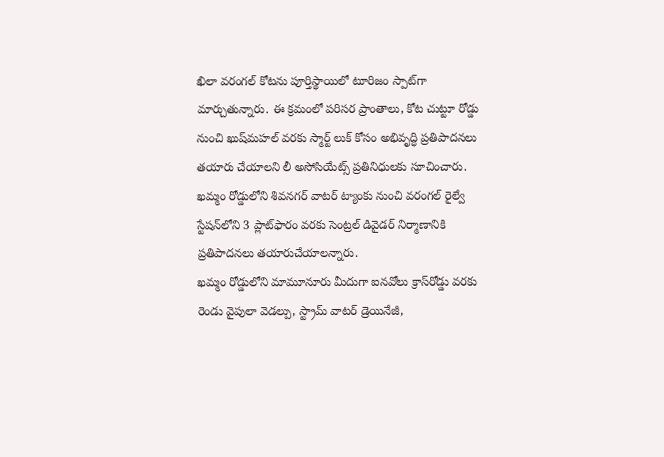ఖిలా వరంగల్‌ కోటను పూర్తిస్థాయిలో టూరిజం స్పాట్‌గా మార్చుతున్నారు. ఈ క్రమంలో పరిసర ప్రాంతాలు, కోట చుట్టూ రోడ్డు నుంచి ఖుష్‌మహల్‌ వరకు స్మార్ట్‌ లుక్‌ కోసం అభివృద్ధి ప్రతిపాదనలు తయారు చేయాలని లీ అసోసియేట్స్‌ ప్రతినిధులకు సూచించారు.
ఖమ్మం రోడ్డులోని శివనగర్‌ వాటర్‌ ట్యాంకు నుంచి వరంగల్‌ రైల్వే స్టేషన్‌లోని 3 ప్లాట్‌ఫారం వరకు సెంట్రల్‌ డివైడర్‌ నిర్మాణానికి ప్రతిపాదనలు తయారుచేయాలన్నారు.
ఖమ్మం రోడ్డులోని మామూనూరు మీదుగా ఐనవోలు క్రాస్‌రోడ్డు వరకు రెండు వైపులా వెడల్పు, స్ట్రామ్‌ వాటర్‌ డ్రెయినేజీ,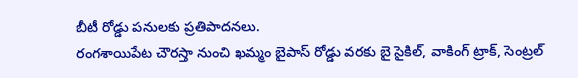బీటీ రోడ్డు పనులకు ప్రతిపాదనలు.
రంగశాయిపేట చౌరస్తా నుంచి ఖమ్మం బైపాస్‌ రోడ్డు వరకు బై సైకిల్, వాకింగ్‌ ట్రాక్, సెంట్రల్‌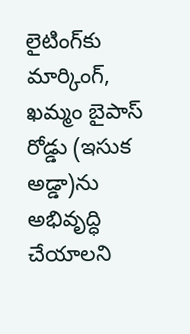లైటింగ్‌కు మార్కింగ్, ఖమ్మం బైపాస్‌ రోడ్డు (ఇసుక అడ్డా)ను అభివృద్ధి చేయాలని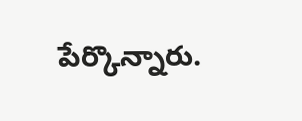పేర్కొన్నారు.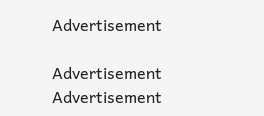Advertisement

Advertisement
Advertisement